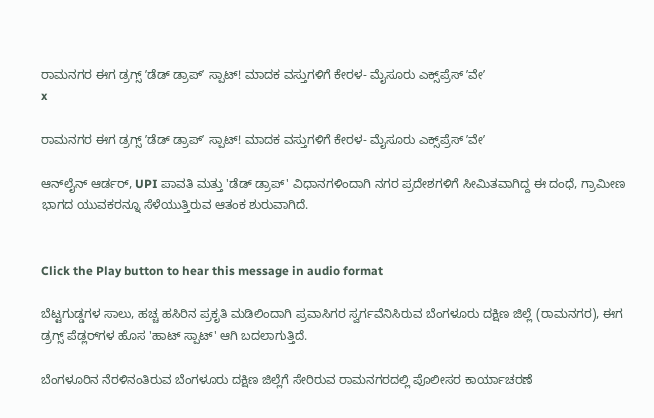ರಾಮನಗರ ಈಗ ಡ್ರಗ್ಸ್‌ ʼಡೆಡ್‌ ಡ್ರಾಪ್‌ʼ ಸ್ಪಾಟ್‌! ಮಾದಕ ವಸ್ತುಗಳಿಗೆ ಕೇರಳ- ಮೈಸೂರು ಎಕ್ಸ್‌ಪ್ರೆಸ್‌ ʼವೇʼ
x

ರಾಮನಗರ ಈಗ ಡ್ರಗ್ಸ್‌ ʼಡೆಡ್‌ ಡ್ರಾಪ್‌ʼ ಸ್ಪಾಟ್‌! ಮಾದಕ ವಸ್ತುಗಳಿಗೆ ಕೇರಳ- ಮೈಸೂರು ಎಕ್ಸ್‌ಪ್ರೆಸ್‌ ʼವೇʼ

ಆನ್‌ಲೈನ್ ಆರ್ಡರ್, UPI ಪಾವತಿ ಮತ್ತು 'ಡೆಡ್ ಡ್ರಾಪ್' ವಿಧಾನಗಳಿಂದಾಗಿ ನಗರ ಪ್ರದೇಶಗಳಿಗೆ ಸೀಮಿತವಾಗಿದ್ದ ಈ ದಂಧೆ, ಗ್ರಾಮೀಣ ಭಾಗದ ಯುವಕರನ್ನೂ ಸೆಳೆಯುತ್ತಿರುವ ಆತಂಕ ಶುರುವಾಗಿದೆ.


Click the Play button to hear this message in audio format

ಬೆಟ್ಟಗುಡ್ಡಗಳ ಸಾಲು, ಹಚ್ಚ ಹಸಿರಿನ ಪ್ರಕೃತಿ ಮಡಿಲಿಂದಾಗಿ ಪ್ರವಾಸಿಗರ ಸ್ವರ್ಗವೆನಿಸಿರುವ ಬೆಂಗಳೂರು ದಕ್ಷಿಣ ಜಿಲ್ಲೆ (ರಾಮನಗರ), ಈಗ ಡ್ರಗ್ಸ್ ಪೆಡ್ಲರ್‌ಗಳ ಹೊಸ 'ಹಾಟ್ ಸ್ಪಾಟ್' ಆಗಿ ಬದಲಾಗುತ್ತಿದೆ.

ಬೆಂಗಳೂರಿನ ನೆರಳಿನಂತಿರುವ ಬೆಂಗಳೂರು ದಕ್ಷಿಣ ಜಿಲ್ಲೆಗೆ ಸೇರಿರುವ ರಾಮನಗರದಲ್ಲಿ ಪೊಲೀಸರ ಕಾರ್ಯಾಚರಣೆ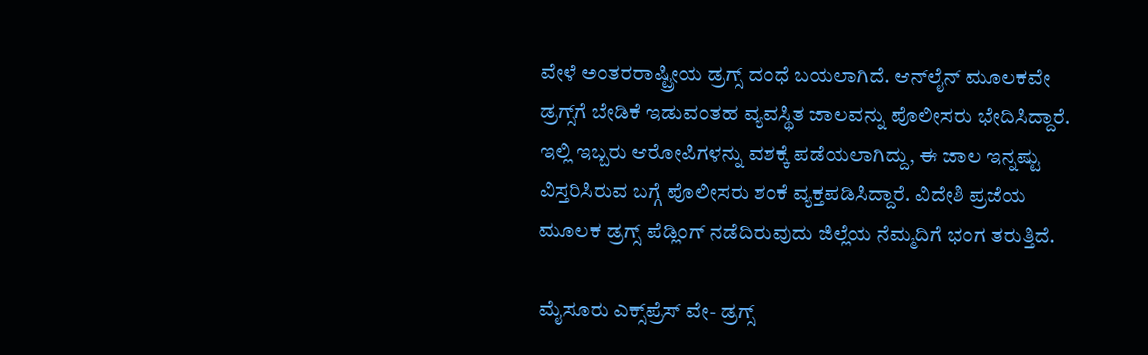ವೇಳೆ ಅಂತರರಾಷ್ಟ್ರೀಯ ಡ್ರಗ್ಸ್ ದಂಧೆ ಬಯಲಾಗಿದೆ. ಆನ್‌ಲೈನ್‌ ಮೂಲಕವೇ ಡ್ರಗ್ಸ್‌ಗೆ ಬೇಡಿಕೆ ಇಡುವಂತಹ ವ್ಯವಸ್ಥಿತ ಜಾಲವನ್ನು ಪೊಲೀಸರು ಭೇದಿಸಿದ್ದಾರೆ. ಇಲ್ಲಿ ಇಬ್ಬರು ಆರೋಪಿಗಳನ್ನು ವಶಕ್ಕೆ ಪಡೆಯಲಾಗಿದ್ದು, ಈ ಜಾಲ ಇನ್ನಷ್ಟು ವಿಸ್ತರಿಸಿರುವ ಬಗ್ಗೆ ಪೊಲೀಸರು ಶಂಕೆ ವ್ಯಕ್ತಪಡಿಸಿದ್ದಾರೆ. ವಿದೇಶಿ ಪ್ರಜೆಯ ಮೂಲಕ ಡ್ರಗ್ಸ್‌ ಪೆಡ್ಲಿಂಗ್‌ ನಡೆದಿರುವುದು ಜಿಲ್ಲೆಯ ನೆಮ್ಮದಿಗೆ ಭಂಗ ತರುತ್ತಿದೆ.

ಮೈಸೂರು ಎಕ್ಸ್‌ಪ್ರೆಸ್‌ ವೇ- ಡ್ರಗ್ಸ್‌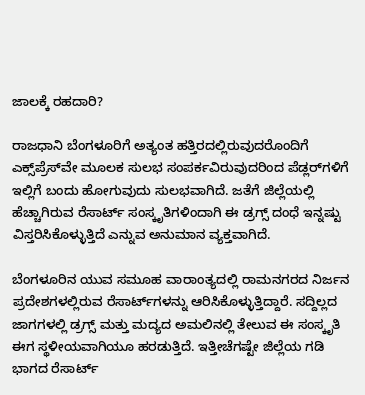ಜಾಲಕ್ಕೆ ರಹದಾರಿ?

ರಾಜಧಾನಿ ಬೆಂಗಳೂರಿಗೆ ಅತ್ಯಂತ ಹತ್ತಿರದಲ್ಲಿರುವುದರೊಂದಿಗೆ ಎಕ್ಸ್‌ಪ್ರೆಸ್‌ವೇ ಮೂಲಕ ಸುಲಭ ಸಂಪರ್ಕವಿರುವುದರಿಂದ ಪೆಡ್ಲರ್‌ಗಳಿಗೆ ಇಲ್ಲಿಗೆ ಬಂದು ಹೋಗುವುದು ಸುಲಭವಾಗಿದೆ. ಜತೆಗೆ ಜಿಲ್ಲೆಯಲ್ಲಿ ಹೆಚ್ಚಾಗಿರುವ ರೆಸಾರ್ಟ್‌ ಸಂಸ್ಕೃತಿಗಳಿಂದಾಗಿ ಈ ಡ್ರಗ್ಸ್‌ ದಂಧೆ ಇನ್ನಷ್ಟು ವಿಸ್ತರಿಸಿಕೊಳ್ಳುತ್ತಿದೆ ಎನ್ನುವ ಅನುಮಾನ ವ್ಯಕ್ತವಾಗಿದೆ.

ಬೆಂಗಳೂರಿನ ಯುವ ಸಮೂಹ ವಾರಾಂತ್ಯದಲ್ಲಿ ರಾಮನಗರದ ನಿರ್ಜನ ಪ್ರದೇಶಗಳಲ್ಲಿರುವ ರೆಸಾರ್ಟ್‌ಗಳನ್ನು ಆರಿಸಿಕೊಳ್ಳುತ್ತಿದ್ದಾರೆ. ಸದ್ದಿಲ್ಲದ ಜಾಗಗಳಲ್ಲಿ ಡ್ರಗ್ಸ್ ಮತ್ತು ಮದ್ಯದ ಅಮಲಿನಲ್ಲಿ ತೇಲುವ ಈ ಸಂಸ್ಕೃತಿ ಈಗ ಸ್ಥಳೀಯವಾಗಿಯೂ ಹರಡುತ್ತಿದೆ. ಇತ್ತೀಚೆಗಷ್ಟೇ ಜಿಲ್ಲೆಯ ಗಡಿ ಭಾಗದ ರೆಸಾರ್ಟ್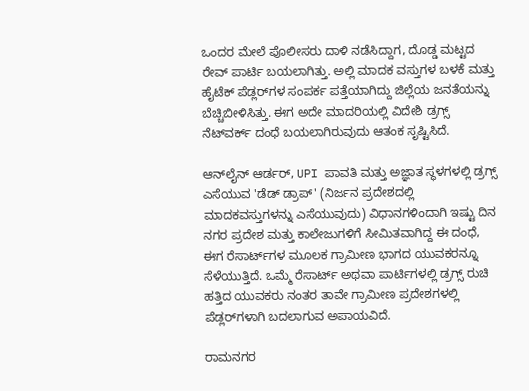ಒಂದರ ಮೇಲೆ ಪೊಲೀಸರು ದಾಳಿ ನಡೆಸಿದ್ದಾಗ, ದೊಡ್ಡ ಮಟ್ಟದ ರೇವ್ ಪಾರ್ಟಿ ಬಯಲಾಗಿತ್ತು. ಅಲ್ಲಿ ಮಾದಕ ವಸ್ತುಗಳ ಬಳಕೆ ಮತ್ತು ಹೈಟೆಕ್ ಪೆಡ್ಲರ್‌ಗಳ ಸಂಪರ್ಕ ಪತ್ತೆಯಾಗಿದ್ದು ಜಿಲ್ಲೆಯ ಜನತೆಯನ್ನು ಬೆಚ್ಚಿಬೀಳಿಸಿತ್ತು. ಈಗ ಅದೇ ಮಾದರಿಯಲ್ಲಿ ವಿದೇಶಿ ಡ್ರಗ್ಸ್‌ ನೆಟ್‌ವರ್ಕ್‌ ದಂಧೆ ಬಯಲಾಗಿರುವುದು ಆತಂಕ ಸೃಷ್ಟಿಸಿದೆ.

ಆನ್‌ಲೈನ್ ಆರ್ಡರ್, UPI ಪಾವತಿ ಮತ್ತು ಅಜ್ಞಾತ ಸ್ಥಳಗಳಲ್ಲಿ ಡ್ರಗ್ಸ್ ಎಸೆಯುವ 'ಡೆಡ್ ಡ್ರಾಪ್' (ನಿರ್ಜನ ಪ್ರದೇಶದಲ್ಲಿ ಮಾದಕವಸ್ತುಗಳನ್ನು ಎಸೆಯುವುದು) ವಿಧಾನಗಳಿಂದಾಗಿ ಇಷ್ಟು ದಿನ ನಗರ ಪ್ರದೇಶ ಮತ್ತು ಕಾಲೇಜುಗಳಿಗೆ ಸೀಮಿತವಾಗಿದ್ದ ಈ ದಂಧೆ, ಈಗ ರೆಸಾರ್ಟ್‌ಗಳ ಮೂಲಕ ಗ್ರಾಮೀಣ ಭಾಗದ ಯುವಕರನ್ನೂ ಸೆಳೆಯುತ್ತಿದೆ. ಒಮ್ಮೆ ರೆಸಾರ್ಟ್ ಅಥವಾ ಪಾರ್ಟಿಗಳಲ್ಲಿ ಡ್ರಗ್ಸ್ ರುಚಿ ಹತ್ತಿದ ಯುವಕರು ನಂತರ ತಾವೇ ಗ್ರಾಮೀಣ ಪ್ರದೇಶಗಳಲ್ಲಿ ಪೆಡ್ಲರ್‌ಗಳಾಗಿ ಬದಲಾಗುವ ಅಪಾಯವಿದೆ.

ರಾಮನಗರ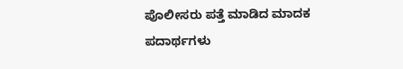ಪೊಲೀಸರು ಪತ್ತೆ ಮಾಡಿದ ಮಾದಕ ಪದಾರ್ಥಗಳು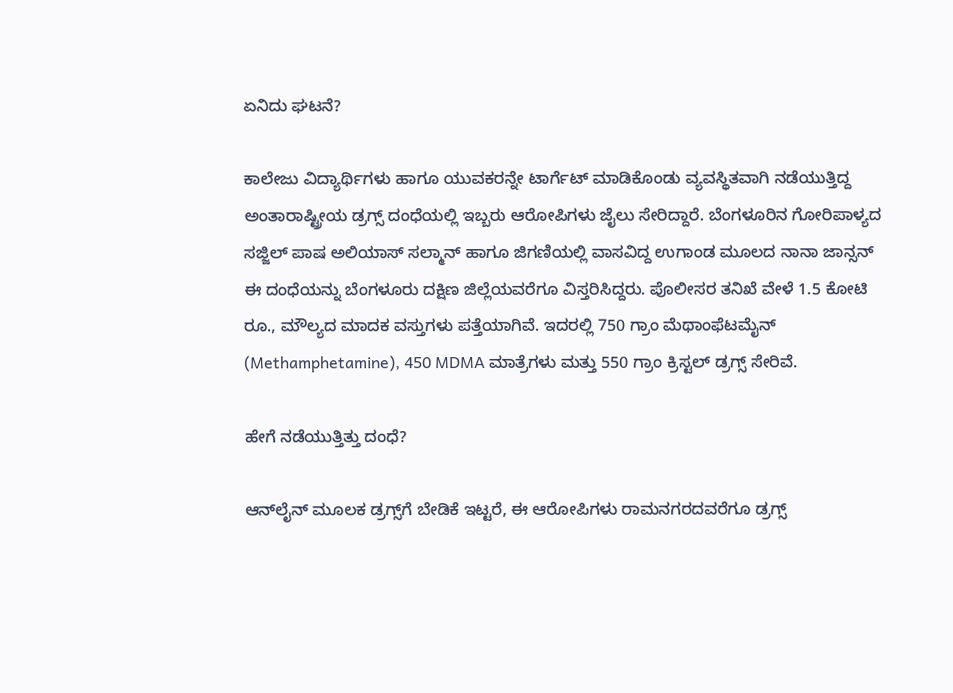ಏನಿದು ಘಟನೆ?

ಕಾಲೇಜು ವಿದ್ಯಾರ್ಥಿಗಳು ಹಾಗೂ ಯುವಕರನ್ನೇ ಟಾರ್ಗೆಟ್ ಮಾಡಿಕೊಂಡು ವ್ಯವಸ್ಥಿತವಾಗಿ ನಡೆಯುತ್ತಿದ್ದ ಅಂತಾರಾಷ್ಟ್ರೀಯ ಡ್ರಗ್ಸ್ ದಂಧೆಯಲ್ಲಿ ಇಬ್ಬರು ಆರೋಪಿಗಳು ಜೈಲು ಸೇರಿದ್ದಾರೆ. ಬೆಂಗಳೂರಿನ ಗೋರಿಪಾಳ್ಯದ ಸಜ್ಜಿಲ್ ಪಾಷ ಅಲಿಯಾಸ್ ಸಲ್ಮಾನ್ ಹಾಗೂ ಜಿಗಣಿಯಲ್ಲಿ ವಾಸವಿದ್ದ ಉಗಾಂಡ ಮೂಲದ ನಾನಾ ಜಾನ್ಸನ್‌ ಈ ದಂಧೆಯನ್ನು ಬೆಂಗಳೂರು ದಕ್ಷಿಣ ಜಿಲ್ಲೆಯವರೆಗೂ ವಿಸ್ತರಿಸಿದ್ದರು. ಪೊಲೀಸರ ತನಿಖೆ ವೇಳೆ 1.5 ಕೋಟಿ ರೂ., ಮೌಲ್ಯದ ಮಾದಕ ವಸ್ತುಗಳು ಪತ್ತೆಯಾಗಿವೆ. ಇದರಲ್ಲಿ 750 ಗ್ರಾಂ ಮೆಥಾಂಫೆಟಮೈನ್ (Methamphetamine), 450 MDMA ಮಾತ್ರೆಗಳು ಮತ್ತು 550 ಗ್ರಾಂ ಕ್ರಿಸ್ಟಲ್ ಡ್ರಗ್ಸ್ ಸೇರಿವೆ.

ಹೇಗೆ ನಡೆಯುತ್ತಿತ್ತು ದಂಧೆ?

ಆನ್‌ಲೈನ್‌ ಮೂಲಕ ಡ್ರಗ್ಸ್‌ಗೆ ಬೇಡಿಕೆ ಇಟ್ಟರೆ, ಈ ಆರೋಪಿಗಳು ರಾಮನಗರದವರೆಗೂ ಡ್ರಗ್ಸ್‌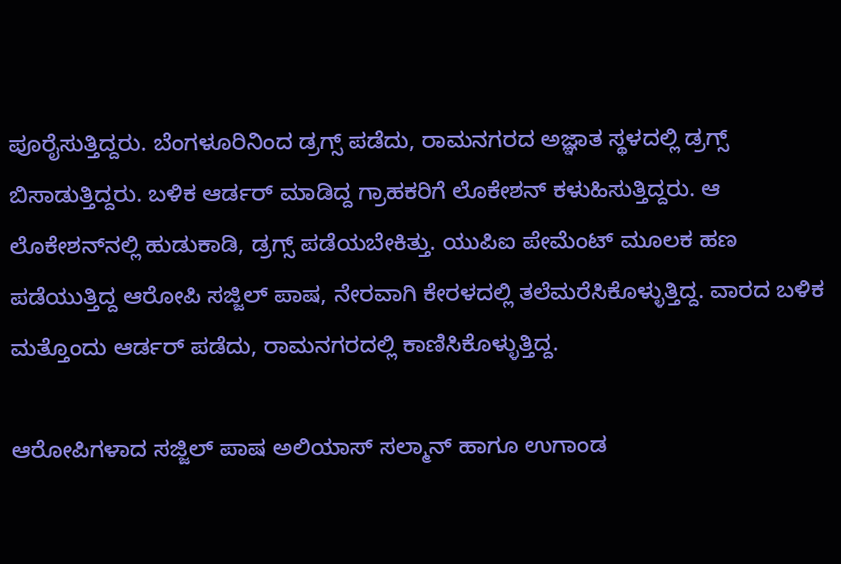ಪೂರೈಸುತ್ತಿದ್ದರು. ಬೆಂಗಳೂರಿನಿಂದ ಡ್ರಗ್ಸ್‌ ಪಡೆದು, ರಾಮನಗರದ ಅಜ್ಞಾತ ಸ್ಥಳದಲ್ಲಿ ಡ್ರಗ್ಸ್‌ ಬಿಸಾಡುತ್ತಿದ್ದರು. ಬಳಿಕ ಆರ್ಡರ್‌ ಮಾಡಿದ್ದ ಗ್ರಾಹಕರಿಗೆ ಲೊಕೇಶನ್‌ ಕಳುಹಿಸುತ್ತಿದ್ದರು. ಆ ಲೊಕೇಶನ್‌ನಲ್ಲಿ ಹುಡುಕಾಡಿ, ಡ್ರಗ್ಸ್‌ ಪಡೆಯಬೇಕಿತ್ತು. ಯುಪಿಐ ಪೇಮೆಂಟ್ ಮೂಲಕ ಹಣ ಪಡೆಯುತ್ತಿದ್ದ ಆರೋಪಿ ಸಜ್ಜಿಲ್ ಪಾಷ, ನೇರವಾಗಿ ಕೇರಳದಲ್ಲಿ ತಲೆಮರೆಸಿಕೊಳ್ಳುತ್ತಿದ್ದ. ವಾರದ ಬಳಿಕ ಮತ್ತೊಂದು ಆರ್ಡರ್‌ ಪಡೆದು, ರಾಮನಗರದಲ್ಲಿ ಕಾಣಿಸಿಕೊಳ್ಳುತ್ತಿದ್ದ.

ಆರೋಪಿಗಳಾದ ಸಜ್ಜಿಲ್ ಪಾಷ ಅಲಿಯಾಸ್ ಸಲ್ಮಾನ್ ಹಾಗೂ ಉಗಾಂಡ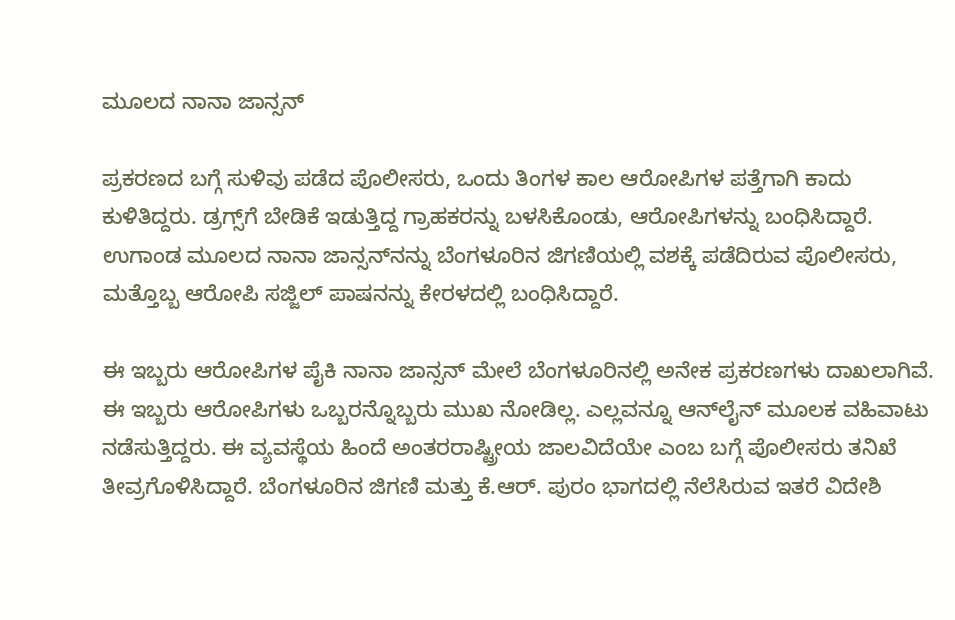ಮೂಲದ ನಾನಾ ಜಾನ್ಸನ್‌

ಪ್ರಕರಣದ ಬಗ್ಗೆ ಸುಳಿವು ಪಡೆದ ಪೊಲೀಸರು, ಒಂದು ತಿಂಗಳ ಕಾಲ ಆರೋಪಿಗಳ ಪತ್ತೆಗಾಗಿ ಕಾದು ಕುಳಿತಿದ್ದರು. ಡ್ರಗ್ಸ್‌ಗೆ ಬೇಡಿಕೆ ಇಡುತ್ತಿದ್ದ ಗ್ರಾಹಕರನ್ನು ಬಳಸಿಕೊಂಡು, ಆರೋಪಿಗಳನ್ನು ಬಂಧಿಸಿದ್ದಾರೆ. ಉಗಾಂಡ ಮೂಲದ ನಾನಾ ಜಾನ್ಸನ್‌ನನ್ನು ಬೆಂಗಳೂರಿನ ಜಿಗಣಿಯಲ್ಲಿ ವಶಕ್ಕೆ ಪಡೆದಿರುವ ಪೊಲೀಸರು, ಮತ್ತೊಬ್ಬ ಆರೋಪಿ ಸಜ್ಜಿಲ್ ಪಾಷನನ್ನು ಕೇರಳದಲ್ಲಿ ಬಂಧಿಸಿದ್ದಾರೆ.

ಈ ಇಬ್ಬರು ಆರೋಪಿಗಳ ಪೈಕಿ ನಾನಾ ಜಾನ್ಸನ್‌ ಮೇಲೆ ಬೆಂಗಳೂರಿನಲ್ಲಿ ಅನೇಕ ಪ್ರಕರಣಗಳು ದಾಖಲಾಗಿವೆ. ಈ ಇಬ್ಬರು ಆರೋಪಿಗಳು ಒಬ್ಬರನ್ನೊಬ್ಬರು ಮುಖ ನೋಡಿಲ್ಲ. ಎಲ್ಲವನ್ನೂ ಆನ್‌ಲೈನ್‌ ಮೂಲಕ ವಹಿವಾಟು ನಡೆಸುತ್ತಿದ್ದರು. ಈ ವ್ಯವಸ್ಥೆಯ ಹಿಂದೆ ಅಂತರರಾಷ್ಟ್ರೀಯ ಜಾಲವಿದೆಯೇ ಎಂಬ ಬಗ್ಗೆ ಪೊಲೀಸರು ತನಿಖೆ ತೀವ್ರಗೊಳಿಸಿದ್ದಾರೆ. ಬೆಂಗಳೂರಿನ ಜಿಗಣಿ ಮತ್ತು ಕೆ.ಆರ್. ಪುರಂ ಭಾಗದಲ್ಲಿ ನೆಲೆಸಿರುವ ಇತರೆ ವಿದೇಶಿ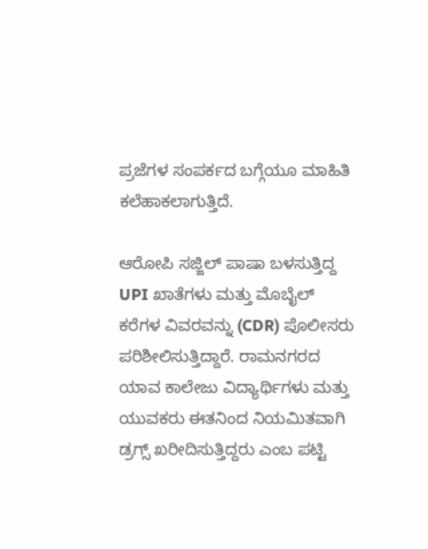ಪ್ರಜೆಗಳ ಸಂಪರ್ಕದ ಬಗ್ಗೆಯೂ ಮಾಹಿತಿ ಕಲೆಹಾಕಲಾಗುತ್ತಿದೆ.

ಆರೋಪಿ ಸಜ್ಜಿಲ್ ಪಾಷಾ ಬಳಸುತ್ತಿದ್ದ UPI ಖಾತೆಗಳು ಮತ್ತು ಮೊಬೈಲ್ ಕರೆಗಳ ವಿವರವನ್ನು (CDR) ಪೊಲೀಸರು ಪರಿಶೀಲಿಸುತ್ತಿದ್ದಾರೆ. ರಾಮನಗರದ ಯಾವ ಕಾಲೇಜು ವಿದ್ಯಾರ್ಥಿಗಳು ಮತ್ತು ಯುವಕರು ಈತನಿಂದ ನಿಯಮಿತವಾಗಿ ಡ್ರಗ್ಸ್ ಖರೀದಿಸುತ್ತಿದ್ದರು ಎಂಬ ಪಟ್ಟಿ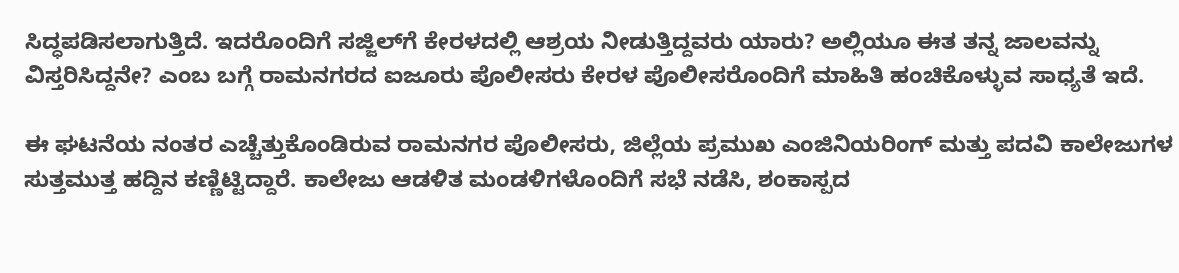ಸಿದ್ಧಪಡಿಸಲಾಗುತ್ತಿದೆ. ಇದರೊಂದಿಗೆ ಸಜ್ಜಿಲ್‌ಗೆ ಕೇರಳದಲ್ಲಿ ಆಶ್ರಯ ನೀಡುತ್ತಿದ್ದವರು ಯಾರು? ಅಲ್ಲಿಯೂ ಈತ ತನ್ನ ಜಾಲವನ್ನು ವಿಸ್ತರಿಸಿದ್ದನೇ? ಎಂಬ ಬಗ್ಗೆ ರಾಮನಗರದ ಐಜೂರು ಪೊಲೀಸರು ಕೇರಳ ಪೊಲೀಸರೊಂದಿಗೆ ಮಾಹಿತಿ ಹಂಚಿಕೊಳ್ಳುವ ಸಾಧ್ಯತೆ ಇದೆ.

ಈ ಘಟನೆಯ ನಂತರ ಎಚ್ಚೆತ್ತುಕೊಂಡಿರುವ ರಾಮನಗರ ಪೊಲೀಸರು, ಜಿಲ್ಲೆಯ ಪ್ರಮುಖ ಎಂಜಿನಿಯರಿಂಗ್ ಮತ್ತು ಪದವಿ ಕಾಲೇಜುಗಳ ಸುತ್ತಮುತ್ತ ಹದ್ದಿನ ಕಣ್ಣಿಟ್ಟಿದ್ದಾರೆ. ಕಾಲೇಜು ಆಡಳಿತ ಮಂಡಳಿಗಳೊಂದಿಗೆ ಸಭೆ ನಡೆಸಿ, ಶಂಕಾಸ್ಪದ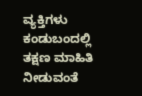ವ್ಯಕ್ತಿಗಳು ಕಂಡುಬಂದಲ್ಲಿ ತಕ್ಷಣ ಮಾಹಿತಿ ನೀಡುವಂತೆ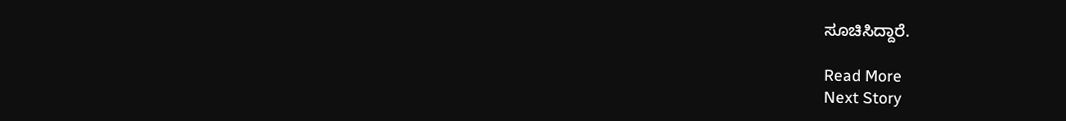ಸೂಚಿಸಿದ್ದಾರೆ.

Read More
Next Story